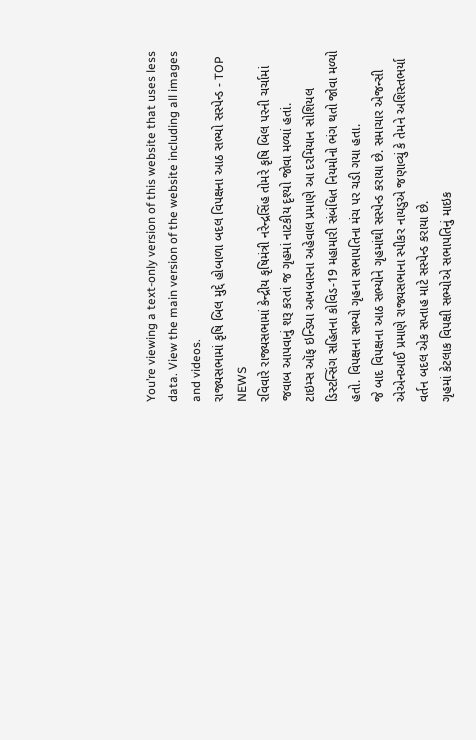You’re viewing a text-only version of this website that uses less data. View the main version of the website including all images and videos.
રાજ્યસભામાં કૃષિ બિલ મુદ્દે હોબાળા બદલ વિપક્ષના આઠ સભ્યો સસ્પેન્ડ - TOP NEWS
રવિવારે રાજ્યસભામાં કેન્દ્રીય કૃષિમંત્રી નરેન્દ્રસિંહ તોમરે કૃષિ બિલ પરની ચર્ચામાં જવાબ આપવાનું શરૂ કરતાં જ ગૃહમાં નાટકીય દૃશ્યો જોવા મળ્યાં હતાં.
ટાઇમ્સ ઑફ ઇન્ડિયા અખબારના અહેવાલ પ્રમાણે આ દરમિયાન સોશિયલ ડિસ્ટન્સિંગ સહિતના કોવિડ-19 મહામારી સંબંધિત નિયમોનો ભંગ થતો જોવા મળ્યો હતો. વિપક્ષના સભ્યો ગૃહના સભાપતિના મંચ પર ચડી ગયા હતા.
જે બાદ વિપક્ષના આઠ સભ્યોને ગૃહમાંથી સસ્પેન્ડ કરાયા છે. સમાચાર એજન્સી એએનઆઈ પ્રમાણે રાજ્યસભાના સ્પીકર નાયડુએ જણાવ્યું કે તેમને અશિસ્તભર્યા વર્તન બદલ એક સપ્તાહ માટે સસ્પેન્ડ કરાયા છે.
ગૃહમાં કેટલાક વિપક્ષી સભ્યોએ સભાપતિનું માઇક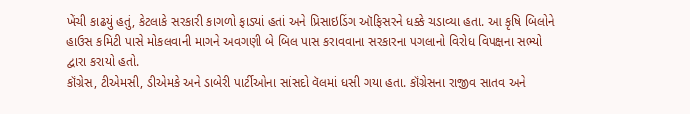ખેંચી કાઢયું હતું, કેટલાકે સરકારી કાગળો ફાડ્યાં હતાં અને પ્રિસાઇડિંગ ઑફિસરને ધક્કે ચડાવ્યા હતા. આ કૃષિ બિલોને હાઉસ કમિટી પાસે મોકલવાની માગને અવગણી બે બિલ પાસ કરાવવાના સરકારના પગલાનો વિરોધ વિપક્ષના સભ્યો દ્વારા કરાયો હતો.
કૉંગ્રેસ, ટીએમસી, ડીએમકે અને ડાબેરી પાર્ટીઓના સાંસદો વૅલમાં ધસી ગયા હતા. કૉંગ્રેસના રાજીવ સાતવ અને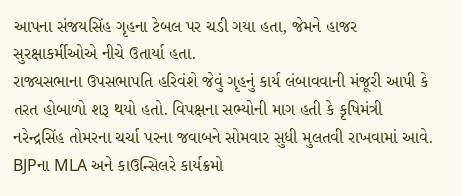આપના સંજયસિંહ ગૃહના ટેબલ પર ચડી ગયા હતા, જેમને હાજર સુરક્ષાકર્મીઓએ નીચે ઉતાર્યા હતા.
રાજ્યસભાના ઉપસભાપતિ હરિવંશે જેવું ગૃહનું કાર્ય લંબાવવાની મંજૂરી આપી કે તરત હોબાળો શરૂ થયો હતો. વિપક્ષના સભ્યોની માગ હતી કે કૃષિમંત્રી નરેન્દ્રસિંહ તોમરના ચર્ચા પરના જવાબને સોમવાર સુધી મુલતવી રાખવામાં આવે.
BJPના MLA અને કાઉન્સિલરે કાર્યક્રમો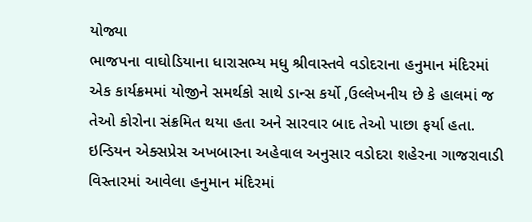યોજ્યા
ભાજપના વાઘોડિયાના ધારાસભ્ય મધુ શ્રીવાસ્તવે વડોદરાના હનુમાન મંદિરમાં એક કાર્યક્રમમાં યોજીને સમર્થકો સાથે ડાન્સ કર્યો ,ઉલ્લેખનીય છે કે હાલમાં જ તેઓ કોરોના સંક્રમિત થયા હતા અને સારવાર બાદ તેઓ પાછા ફર્યા હતા.
ઇન્ડિયન એક્સપ્રેસ અખબારના અહેવાલ અનુસાર વડોદરા શહેરના ગાજરાવાડી વિસ્તારમાં આવેલા હનુમાન મંદિરમાં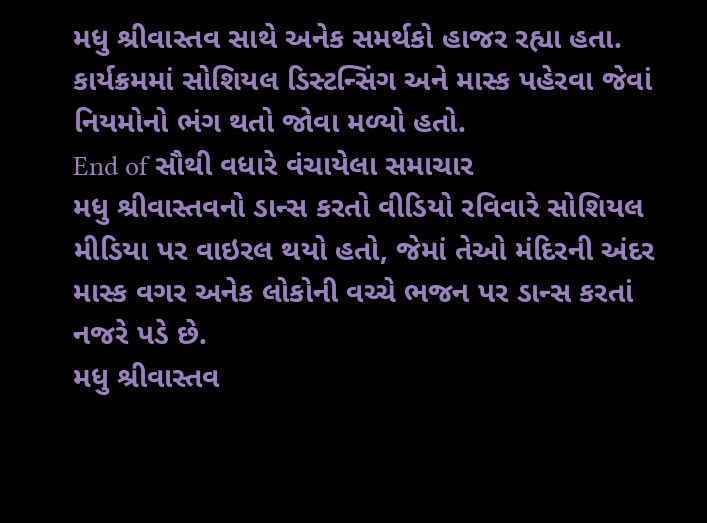મધુ શ્રીવાસ્તવ સાથે અનેક સમર્થકો હાજર રહ્યા હતા. કાર્યક્રમમાં સોશિયલ ડિસ્ટન્સિંગ અને માસ્ક પહેરવા જેવાં નિયમોનો ભંગ થતો જોવા મળ્યો હતો.
End of સૌથી વધારે વંચાયેલા સમાચાર
મધુ શ્રીવાસ્તવનો ડાન્સ કરતો વીડિયો રવિવારે સોશિયલ મીડિયા પર વાઇરલ થયો હતો, જેમાં તેઓ મંદિરની અંદર માસ્ક વગર અનેક લોકોની વચ્ચે ભજન પર ડાન્સ કરતાં નજરે પડે છે.
મધુ શ્રીવાસ્તવ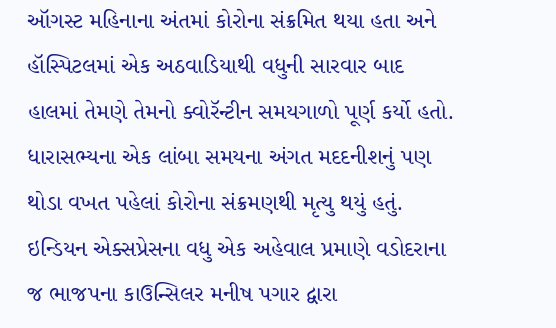ઑગસ્ટ મહિનાના અંતમાં કોરોના સંક્રમિત થયા હતા અને હૉસ્પિટલમાં એક અઠવાડિયાથી વધુની સારવાર બાદ હાલમાં તેમણે તેમનો ક્વોરૅન્ટીન સમયગાળો પૂર્ણ કર્યો હતો.
ધારાસભ્યના એક લાંબા સમયના અંગત મદદનીશનું પણ થોડા વખત પહેલાં કોરોના સંક્રમણથી મૃત્યુ થયું હતું.
ઇન્ડિયન એક્સપ્રેસના વધુ એક અહેવાલ પ્રમાણે વડોદરાના જ ભાજપના કાઉન્સિલર મનીષ પગાર દ્વારા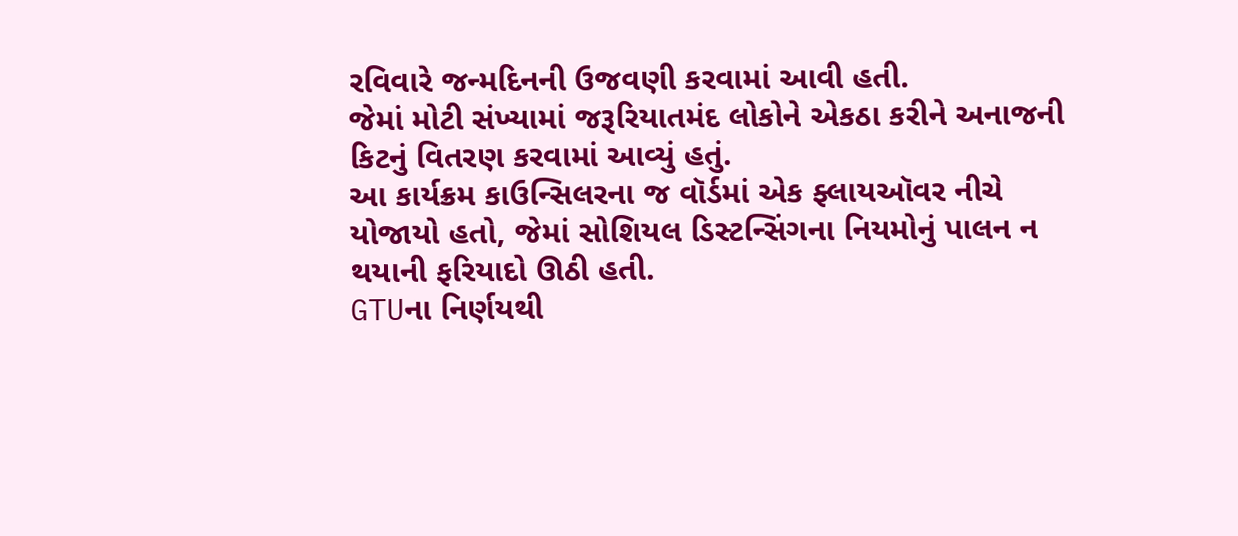રવિવારે જન્મદિનની ઉજવણી કરવામાં આવી હતી.
જેમાં મોટી સંખ્યામાં જરૂરિયાતમંદ લોકોને એકઠા કરીને અનાજની કિટનું વિતરણ કરવામાં આવ્યું હતું.
આ કાર્યક્રમ કાઉન્સિલરના જ વૉર્ડમાં એક ફ્લાયઑવર નીચે યોજાયો હતો, જેમાં સોશિયલ ડિસ્ટન્સિંગના નિયમોનું પાલન ન થયાની ફરિયાદો ઊઠી હતી.
GTUના નિર્ણયથી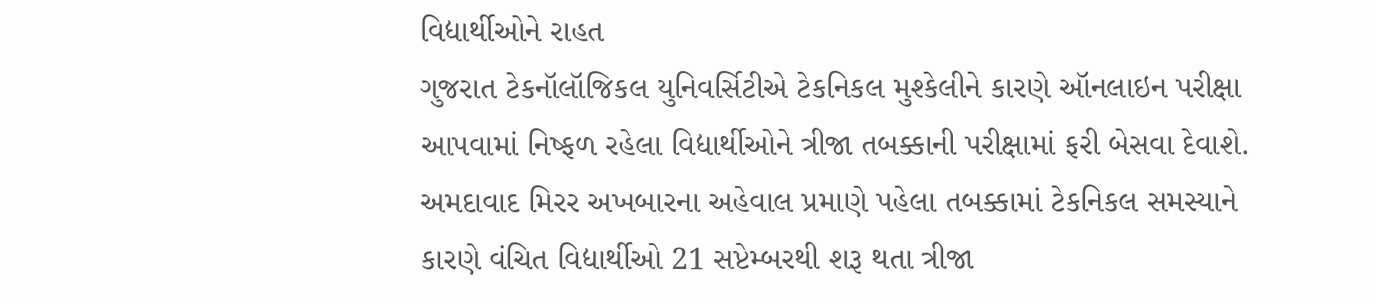વિદ્યાર્થીઓને રાહત
ગુજરાત ટેકનૉલૉજિકલ યુનિવર્સિટીએ ટેકનિકલ મુશ્કેલીને કારણે ઑનલાઇન પરીક્ષા આપવામાં નિષ્ફળ રહેલા વિદ્યાર્થીઓને ત્રીજા તબક્કાની પરીક્ષામાં ફરી બેસવા દેવાશે.
અમદાવાદ મિરર અખબારના અહેવાલ પ્રમાણે પહેલા તબક્કામાં ટેકનિકલ સમસ્યાને કારણે વંચિત વિદ્યાર્થીઓ 21 સપ્ટેમ્બરથી શરૂ થતા ત્રીજા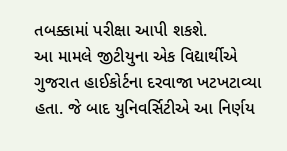તબક્કામાં પરીક્ષા આપી શકશે.
આ મામલે જીટીયુના એક વિદ્યાર્થીએ ગુજરાત હાઈકોર્ટના દરવાજા ખટખટાવ્યા હતા. જે બાદ યુનિવર્સિટીએ આ નિર્ણય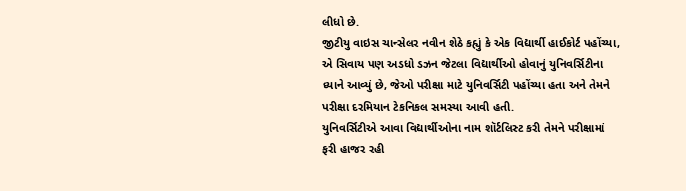લીધો છે.
જીટીયુ વાઇસ ચાન્સેલર નવીન શેઠે કહ્યું કે એક વિદ્યાર્થી હાઈકોર્ટ પહોંચ્યા, એ સિવાય પણ અડધો ડઝન જેટલા વિદ્યાર્થીઓ હોવાનું યુનિવર્સિટીના ધ્યાને આવ્યું છે, જેઓ પરીક્ષા માટે યુનિવર્સિટી પહોંચ્યા હતા અને તેમને પરીક્ષા દરમિયાન ટેકનિકલ સમસ્યા આવી હતી.
યુનિવર્સિટીએ આવા વિદ્યાર્થીઓના નામ શૉર્ટલિસ્ટ કરી તેમને પરીક્ષામાં ફરી હાજર રહી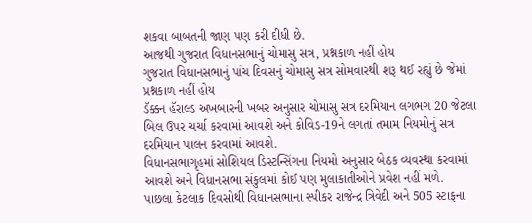શકવા બાબતની જાણ પણ કરી દીધી છે.
આજથી ગુજરાત વિધાનસભાનું ચોમાસુ સત્ર, પ્રશ્નકાળ નહીં હોય
ગુજરાત વિધાનસભાનું પાંચ દિવસનું ચોમાસુ સત્ર સોમવારથી શરૂ થઈ રહ્યું છે જેમાં પ્રશ્નકાળ નહીં હોય
ડૅક્કન હૅરાલ્ડ અખબારની ખબર અનુસાર ચોમાસુ સત્ર દરમિયાન લગભગ 20 જેટલા બિલ ઉપર ચર્ચા કરવામાં આવશે અને કોવિડ-19ને લગતાં તમામ નિયમોનું સત્ર દરમિયાન પાલન કરવામાં આવશે.
વિધાનસભાગૃહમાં સોશિયલ ડિસ્ટન્સિંગના નિયમો અનુસાર બેઠક વ્યવસ્થા કરવામાં આવશે અને વિધાનસભા સંકુલમાં કોઈ પણ મુલાકાતીઓને પ્રવેશ નહીં મળે.
પાછલા કેટલાક દિવસોથી વિધાનસભાના સ્પીકર રાજેન્દ્ર ત્રિવેદી અને 505 સ્ટાફના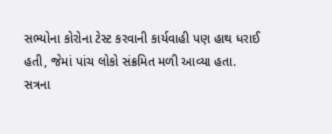સભ્યોના કોરોના ટેસ્ટ કરવાની કાર્યવાહી પણ હાથ ધરાઈ હતી, જેમાં પાંચ લોકો સંક્રમિત મળી આવ્યા હતા.
સત્રના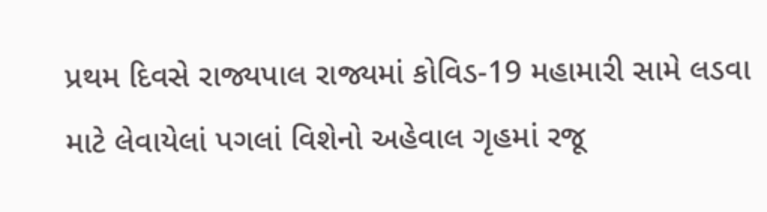પ્રથમ દિવસે રાજ્યપાલ રાજ્યમાં કોવિડ-19 મહામારી સામે લડવા માટે લેવાયેલાં પગલાં વિશેનો અહેવાલ ગૃહમાં રજૂ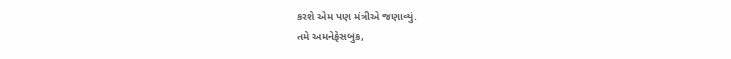કરશે એમ પણ મંત્રીએ જણાવ્યું.
તમે અમનેફેસબુક,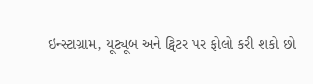ઇન્સ્ટાગ્રામ, યૂટ્યૂબ અને ટ્વિટર પર ફોલો કરી શકો છો